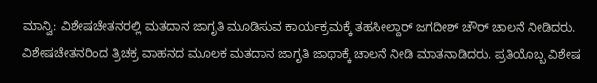ಮಾನ್ವಿ: ವಿಶೇಷಚೇತನರಲ್ಲಿ ಮತದಾನ ಜಾಗೃತಿ ಮೂಡಿಸುವ ಕಾರ್ಯಕ್ರಮಕ್ಕೆ ತಹಸೀಲ್ದಾರ್ ಜಗದೀಶ್ ಚೌರ್ ಚಾಲನೆ ನೀಡಿದರು.
ವಿಶೇಷಚೇತನರಿಂದ ತ್ರಿಚಕ್ರ ವಾಹನದ ಮೂಲಕ ಮತದಾನ ಜಾಗೃತಿ ಜಾಥಾಕ್ಕೆ ಚಾಲನೆ ನೀಡಿ ಮಾತನಾಡಿದರು. ಪ್ರತಿಯೊಬ್ಬ ವಿಶೇಷ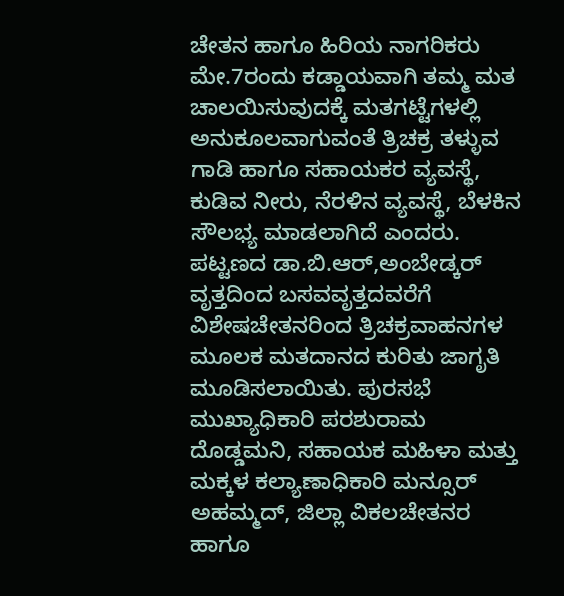ಚೇತನ ಹಾಗೂ ಹಿರಿಯ ನಾಗರಿಕರು ಮೇ.7ರಂದು ಕಡ್ಡಾಯವಾಗಿ ತಮ್ಮ ಮತ ಚಾಲಯಿಸುವುದಕ್ಕೆ ಮತಗಟ್ಟೆಗಳಲ್ಲಿ ಅನುಕೂಲವಾಗುವಂತೆ ತ್ರಿಚಕ್ರ ತಳ್ಳುವ ಗಾಡಿ ಹಾಗೂ ಸಹಾಯಕರ ವ್ಯವಸ್ಥೆ, ಕುಡಿವ ನೀರು, ನೆರಳಿನ ವ್ಯವಸ್ಥೆ, ಬೆಳಕಿನ ಸೌಲಭ್ಯ ಮಾಡಲಾಗಿದೆ ಎಂದರು.
ಪಟ್ಟಣದ ಡಾ.ಬಿ.ಆರ್,ಅಂಬೇಡ್ಕರ್ ವೃತ್ತದಿಂದ ಬಸವವೃತ್ತದವರೆಗೆ ವಿಶೇಷಚೇತನರಿಂದ ತ್ರಿಚಕ್ರವಾಹನಗಳ ಮೂಲಕ ಮತದಾನದ ಕುರಿತು ಜಾಗೃತಿ ಮೂಡಿಸಲಾಯಿತು. ಪುರಸಭೆ ಮುಖ್ಯಾಧಿಕಾರಿ ಪರಶುರಾಮ ದೊಡ್ಡಮನಿ, ಸಹಾಯಕ ಮಹಿಳಾ ಮತ್ತು ಮಕ್ಕಳ ಕಲ್ಯಾಣಾಧಿಕಾರಿ ಮನ್ಸೂರ್ ಅಹಮ್ಮದ್, ಜಿಲ್ಲಾ ವಿಕಲಚೇತನರ ಹಾಗೂ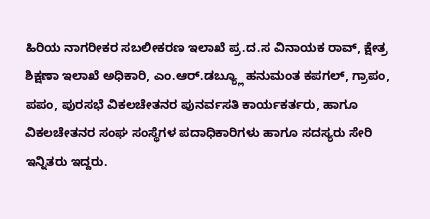ಹಿರಿಯ ನಾಗರೀಕರ ಸಬಲೀಕರಣ ಇಲಾಖೆ ಪ್ರ.ದ.ಸ ವಿನಾಯಕ ರಾವ್, ಕ್ಷೇತ್ರ ಶಿಕ್ಷಣಾ ಇಲಾಖೆ ಅಧಿಕಾರಿ, ಎಂ.ಆರ್.ಡಬ್ಯ್ಲೂ ಹನುಮಂತ ಕಪಗಲ್, ಗ್ರಾಪಂ, ಪಪಂ, ಪುರಸಭೆ ವಿಕಲಚೇತನರ ಪುನರ್ವಸತಿ ಕಾರ್ಯಕರ್ತರು, ಹಾಗೂ ವಿಕಲಚೇತನರ ಸಂಘ ಸಂಸ್ಥೆಗಳ ಪದಾಧಿಕಾರಿಗಳು ಹಾಗೂ ಸದಸ್ಯರು ಸೇರಿ ಇನ್ನಿತರು ಇದ್ದರು.